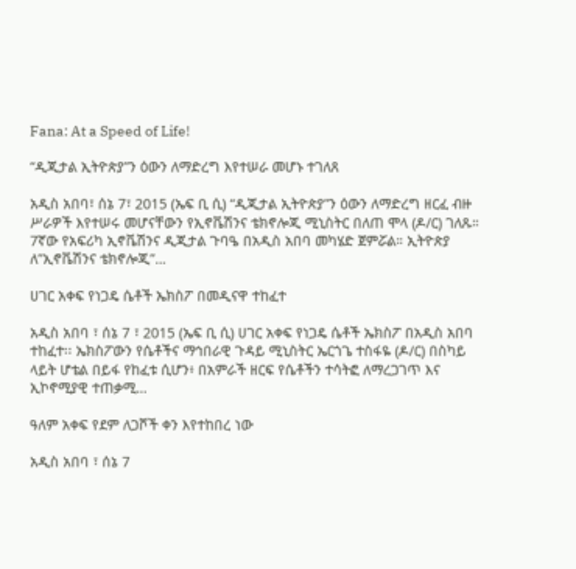Fana: At a Speed of Life!

“ዲጂታል ኢትዮጵያ”ን ዕውን ለማድረግ እየተሠራ መሆኑ ተገለጸ

አዲስ አበባ፣ ሰኔ 7፣ 2015 (ኤፍ ቢ ሲ) “ዲጂታል ኢትዮጵያ”ን ዕውን ለማድረግ ዘርፈ ብዙ ሥራዎች እየተሠሩ መሆናቸውን የኢኖቬሽንና ቴክኖሎጂ ሚኒስትር በለጠ ሞላ (ዶ/ር) ገለጹ። 7ኛው የአፍሪካ ኢኖቬሽንና ዲጂታል ጉባዔ በአዲስ አበባ መካሄድ ጀምሯል። ኢትዮጵያ ለ”ኢኖቬሽንና ቴክኖሎጂ”…

ሀገር አቀፍ የነጋዴ ሴቶች ኤክስፖ በመዲናዋ ተከፈተ

አዲስ አበባ ፣ ሰኔ 7 ፣ 2015 (ኤፍ ቢ ሲ) ሀገር አቀፍ የነጋዴ ሴቶች ኤክስፖ በአዲስ አበባ ተከፈተ፡፡ ኤክስፖውን የሴቶችና ማኅበራዊ ጉዳይ ሚኒስትር ኤርጎጌ ተስፋዬ (ዶ/ር) በስካይ ላይት ሆቴል በይፋ የከፈቱ ሲሆን፥ በአምራች ዘርፍ የሴቶችን ተሳትፎ ለማረጋገጥ እና ኢኮኖሚያዊ ተጠቃሚ…

ዓለም አቀፍ የደም ለጋሾች ቀን እየተከበረ ነው

አዲስ አበባ ፣ ሰኔ 7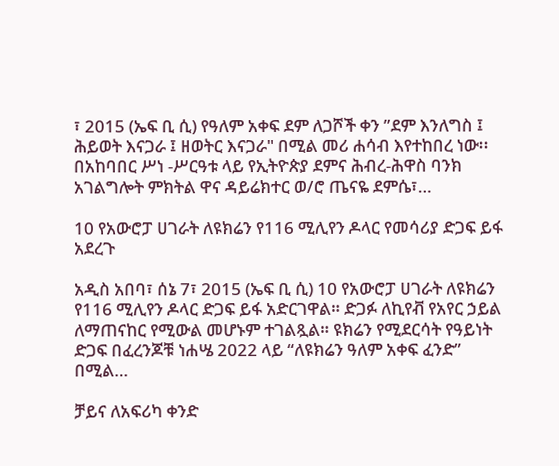፣ 2015 (ኤፍ ቢ ሲ) የዓለም አቀፍ ደም ለጋሾች ቀን ”ደም እንለግስ ፤ ሕይወት እናጋራ ፤ ዘወትር እናጋራ" በሚል መሪ ሐሳብ እየተከበረ ነው፡፡ በአከባበር ሥነ -ሥርዓቱ ላይ የኢትዮጵያ ደምና ሕብረ-ሕዋስ ባንክ አገልግሎት ምክትል ዋና ዳይሬክተር ወ/ሮ ጤናዬ ደምሴ፣…

10 የአውሮፓ ሀገራት ለዩክሬን የ116 ሚሊየን ዶላር የመሳሪያ ድጋፍ ይፋ አደረጉ

አዲስ አበባ፣ ሰኔ 7፣ 2015 (ኤፍ ቢ ሲ) 10 የአውሮፓ ሀገራት ለዩክሬን የ116 ሚሊየን ዶላር ድጋፍ ይፋ አድርገዋል። ድጋፉ ለኪየቭ የአየር ኃይል ለማጠናከር የሚውል መሆኑም ተገልጿል። ዩክሬን የሚደርሳት የዓይነት ድጋፍ በፈረንጆቹ ነሐሤ 2022 ላይ “ለዩክሬን ዓለም አቀፍ ፈንድ” በሚል…

ቻይና ለአፍሪካ ቀንድ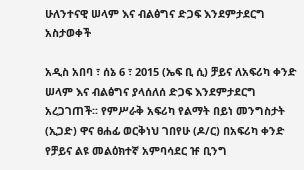ሁለንተናዊ ሠላም እና ብልፅግና ድጋፍ እንደምታደርግ አስታወቀች

አዲስ አበባ ፣ ሰኔ 6 ፣ 2015 (ኤፍ ቢ ሲ) ቻይና ለአፍሪካ ቀንድ ሠላም እና ብልፅግና ያላሰለሰ ድጋፍ እንደምታደርግ አረጋገጠች፡፡ የምሥራቅ አፍሪካ የልማት በይነ መንግስታት (ኢጋድ) ዋና ፀሐፊ ወርቅነህ ገበየሁ (ዶ/ር) በአፍሪካ ቀንድ የቻይና ልዩ መልዕክተኛ አምባሳደር ዡ ቢንግ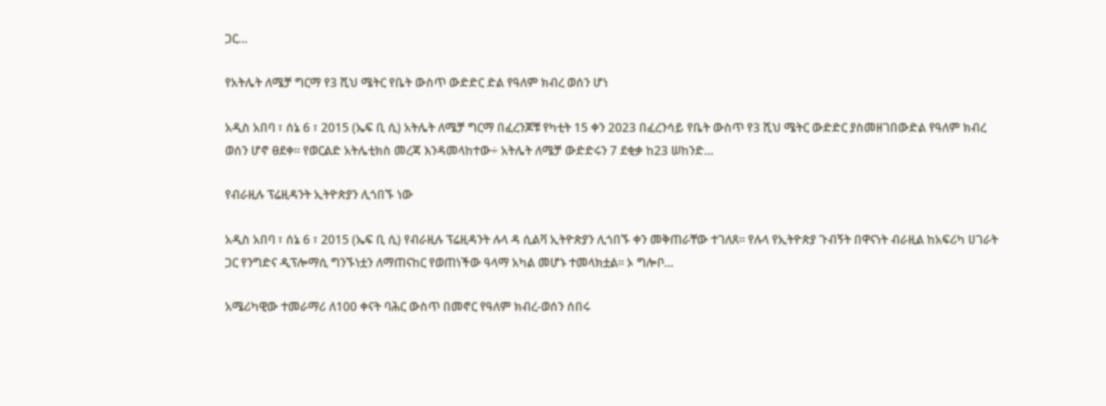ጋር…

የአትሌት ለሜቻ ግርማ የ3 ሺህ ሜትር የቤት ውስጥ ውድድር ድል የዓለም ክብረ ወሰን ሆነ

አዲስ አበባ ፣ ሰኔ 6 ፣ 2015 (ኤፍ ቢ ሲ) አትሌት ለሜቻ ግርማ በፈረንጆቹ የካቲት 15 ቀን 2023 በፈረንሳይ የቤት ውስጥ የ3 ሺህ ሜትር ውድድር ያስመዘገበውድል የዓለም ክብረ ወሰን ሆኖ ፀደቀ፡፡ የወርልድ አትሌቲክስ መረጃ እንዳመላከተው÷ አትሌት ለሜቻ ውድድሩን 7 ደቂቃ ከ23 ሠከንድ…

የብራዚሉ ፕሬዚዳንት ኢትዮጵያን ሊጎበኙ ነው

አዲስ አበባ ፣ ሰኔ 6 ፣ 2015 (ኤፍ ቢ ሲ) የብራዚሉ ፕሬዚዳንት ሉላ ዳ ሲልቫ ኢትዮጵያን ሊጎበኙ ቀን መቅጠራቸው ተገለጸ፡፡ የሉላ የኢትዮጵያ ጉብኝት በዋናነት ብራዚል ከአፍሪካ ሀገራት ጋር የንግድና ዲፕሎማሲ ግንኙነቷን ለማጠናከር የወጠነችው ዓላማ አካል መሆኑ ተመላክቷል፡፡ ኦ ግሎቦ…

አሜሪካዊው ተመራማሪ ለ100 ቀናት ባሕር ውስጥ በመኖር የዓለም ክብረ-ወሰን ሰበሩ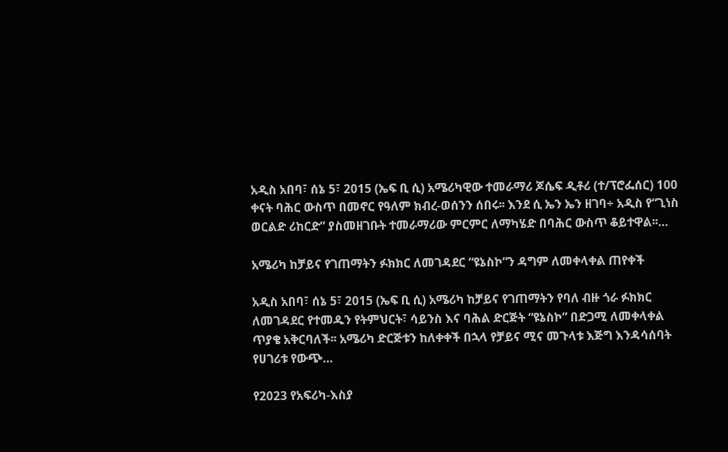አዲስ አበባ፣ ሰኔ 5፣ 2015 (ኤፍ ቢ ሲ) አሜሪካዊው ተመራማሪ ጆሴፍ ዲቶሪ (ተ/ፕሮፌሰር) 100 ቀናት ባሕር ውስጥ በመኖር የዓለም ክብረ-ወሰንን ሰበሩ፡፡ እንደ ሲ ኤን ኤን ዘገባ÷ አዲስ የ“ጊነስ ወርልድ ሪከርድ” ያስመዘገቡት ተመራማሪው ምርምር ለማካሄድ በባሕር ውስጥ ቆይተዋል፡፡…

አሜሪካ ከቻይና የገጠማትን ፉክክር ለመገዳደር “ዩኔስኮ”ን ዳግም ለመቀላቀል ጠየቀች

አዲስ አበባ፣ ሰኔ 5፣ 2015 (ኤፍ ቢ ሲ) አሜሪካ ከቻይና የገጠማትን የባለ ብዙ ጎራ ፉክክር ለመገዳደር የተመዱን የትምህርት፣ ሳይንስ እና ባሕል ድርጅት “ዩኔስኮ” በድጋሚ ለመቀላቀል ጥያቄ አቅርባለች፡፡ አሜሪካ ድርጅቱን ከለቀቀች በኋላ የቻይና ሚና መጉላቱ እጅግ እንዳሳሰባት የሀገሪቱ የውጭ…

የ2023 የአፍሪካ-እስያ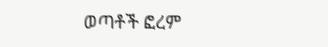ወጣቶች ፎረም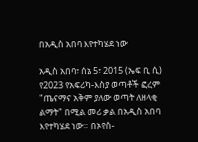በአዲስ አበባ እየተካሄደ ነው

አዲስ አበባ፣ ሰኔ 5፣ 2015 (ኤፍ ቢ ሲ) የ2023 የአፍሪካ-እስያ ወጣቶች ፎረም "ጤናማና አቅም ያለው ወጣት ለዘላቂ ልማት" በሚል መሪ ቃል በአዲስ አበባ እየተካሄደ ነው። በኦየስ-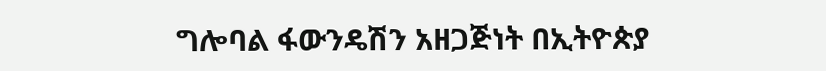ግሎባል ፋውንዴሽን አዘጋጅነት በኢትዮጵያ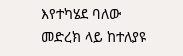እየተካሄደ ባለው መድረክ ላይ ከተለያዩ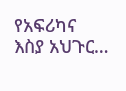የአፍሪካና እስያ አህጉር…